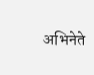अभिनेते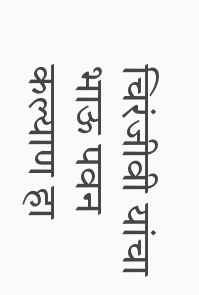चिरंजीवी यांचा भाऊ पवन कल्याण हा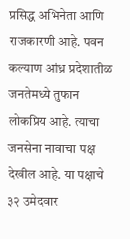प्रसिद्ध अभिनेता आणि राजकारणी आहे. पवन कल्याण आंध्र प्रदेशातीळ जनतेमध्ये तुफान लोकप्रिय आहे. त्याचा जनसेना नावाचा पक्ष देखील आहे. या पक्षाचे ३२ उमेदवार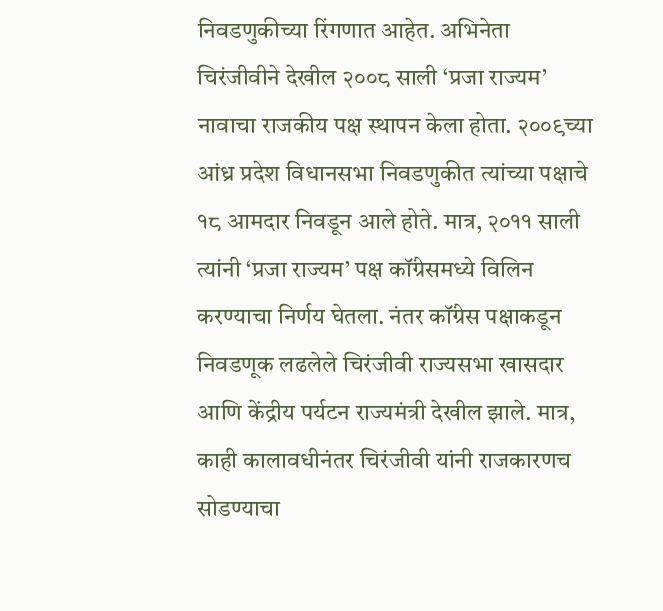निवडणुकीच्या रिंगणात आहेत. अभिनेता चिरंजीवीने देखील २००८ साली ‘प्रजा राज्यम’ नावाचा राजकीय पक्ष स्थापन केला होता. २००९च्या आंध्र प्रदेश विधानसभा निवडणुकीत त्यांच्या पक्षाचे १८ आमदार निवडून आले होते. मात्र, २०११ साली त्यांनी ‘प्रजा राज्यम’ पक्ष कॉंग्रेसमध्ये विलिन करण्याचा निर्णय घेतला. नंतर कॉंग्रेस पक्षाकडून निवडणूक लढलेले चिरंजीवी राज्यसभा खासदार आणि केंद्रीय पर्यटन राज्यमंत्री देखील झाले. मात्र, काही कालावधीनंतर चिरंजीवी यांनी राजकारणच सोडण्याचा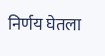निर्णय घेतला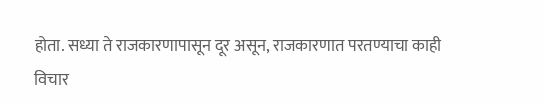होता. सध्या ते राजकारणापासून दूर असून, राजकारणात परतण्याचा काही विचार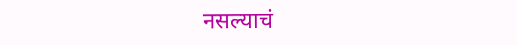नसल्याचं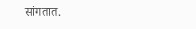सांगतात.